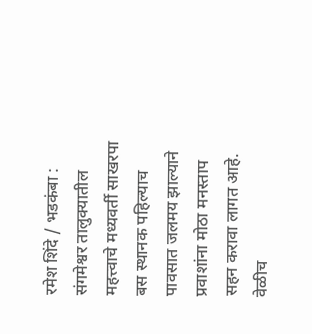रमेश शिंदे / भडकंबा : संगमेश्वर तालुक्यातील महत्त्वाचे मध्यवर्ती साखरपा बस स्थानक पहिल्याच पावसात जलमय झाल्याने प्रवाशांना मोठा मनस्ताप सहन करावा लागत आहे. वेळीच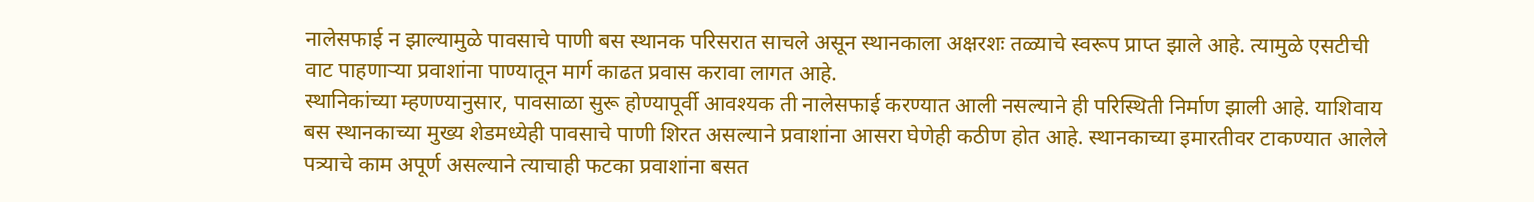नालेसफाई न झाल्यामुळे पावसाचे पाणी बस स्थानक परिसरात साचले असून स्थानकाला अक्षरशः तळ्याचे स्वरूप प्राप्त झाले आहे. त्यामुळे एसटीची वाट पाहणाऱ्या प्रवाशांना पाण्यातून मार्ग काढत प्रवास करावा लागत आहे.
स्थानिकांच्या म्हणण्यानुसार, पावसाळा सुरू होण्यापूर्वी आवश्यक ती नालेसफाई करण्यात आली नसल्याने ही परिस्थिती निर्माण झाली आहे. याशिवाय बस स्थानकाच्या मुख्य शेडमध्येही पावसाचे पाणी शिरत असल्याने प्रवाशांना आसरा घेणेही कठीण होत आहे. स्थानकाच्या इमारतीवर टाकण्यात आलेले पत्र्याचे काम अपूर्ण असल्याने त्याचाही फटका प्रवाशांना बसत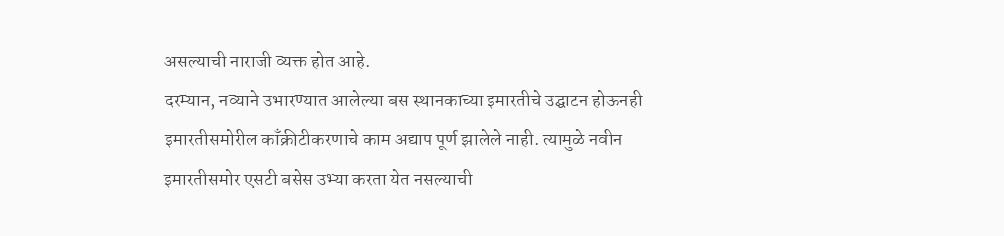असल्याची नाराजी व्यक्त होत आहे.
दरम्यान, नव्याने उभारण्यात आलेल्या बस स्थानकाच्या इमारतीचे उद्घाटन होऊनही इमारतीसमोरील काँक्रीटीकरणाचे काम अद्याप पूर्ण झालेले नाही. त्यामुळे नवीन इमारतीसमोर एसटी बसेस उभ्या करता येत नसल्याची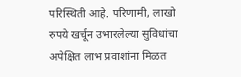परिस्थिती आहे. परिणामी, लाखो रुपये खर्चून उभारलेल्या सुविधांचा अपेक्षित लाभ प्रवाशांना मिळत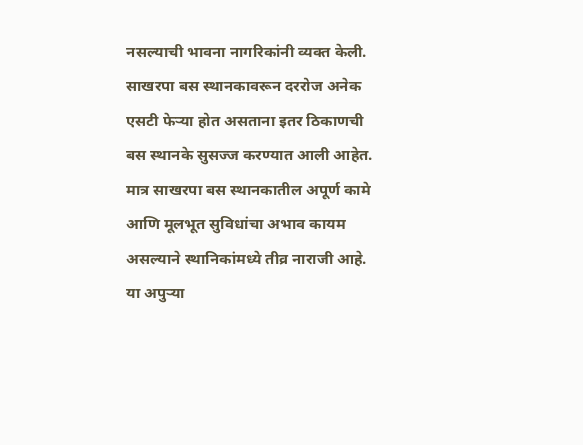नसल्याची भावना नागरिकांनी व्यक्त केली.
साखरपा बस स्थानकावरून दररोज अनेक एसटी फेऱ्या होत असताना इतर ठिकाणची बस स्थानके सुसज्ज करण्यात आली आहेत. मात्र साखरपा बस स्थानकातील अपूर्ण कामे आणि मूलभूत सुविधांचा अभाव कायम असल्याने स्थानिकांमध्ये तीव्र नाराजी आहे. या अपुऱ्या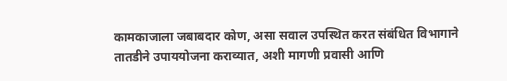कामकाजाला जबाबदार कोण, असा सवाल उपस्थित करत संबंधित विभागाने तातडीने उपाययोजना कराव्यात, अशी मागणी प्रवासी आणि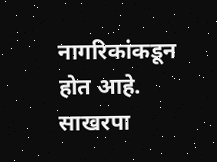नागरिकांकडून होत आहे.
साखरपा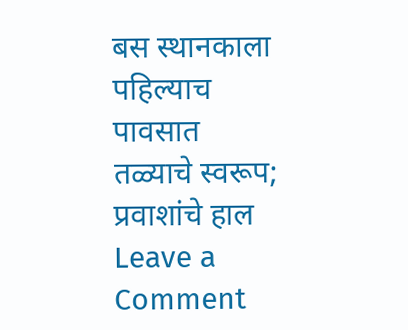बस स्थानकाला पहिल्याच पावसात तळ्याचे स्वरूप; प्रवाशांचे हाल
Leave a Comment